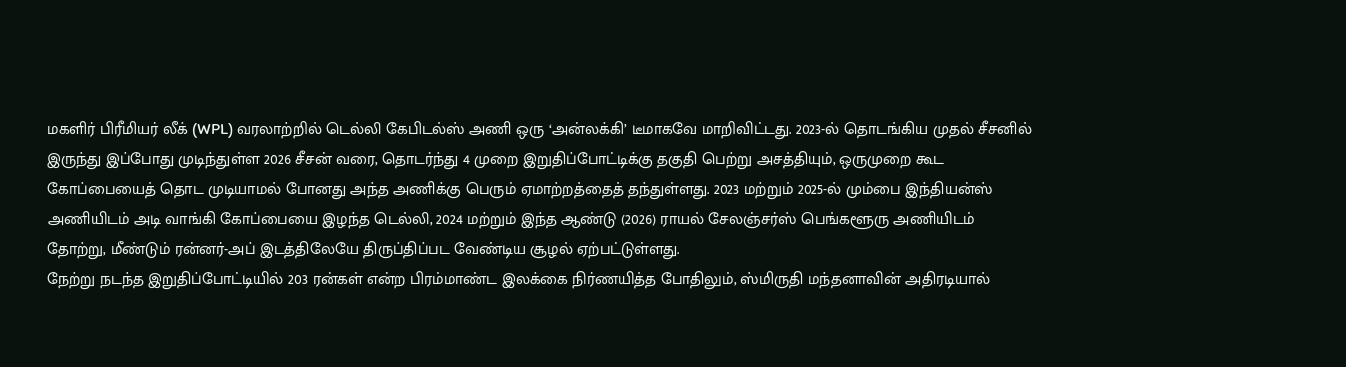மகளிர் பிரீமியர் லீக் (WPL) வரலாற்றில் டெல்லி கேபிடல்ஸ் அணி ஒரு ‘அன்லக்கி’ டீமாகவே மாறிவிட்டது. 2023-ல் தொடங்கிய முதல் சீசனில் இருந்து இப்போது முடிந்துள்ள 2026 சீசன் வரை, தொடர்ந்து 4 முறை இறுதிப்போட்டிக்கு தகுதி பெற்று அசத்தியும், ஒருமுறை கூட கோப்பையைத் தொட முடியாமல் போனது அந்த அணிக்கு பெரும் ஏமாற்றத்தைத் தந்துள்ளது. 2023 மற்றும் 2025-ல் மும்பை இந்தியன்ஸ் அணியிடம் அடி வாங்கி கோப்பையை இழந்த டெல்லி, 2024 மற்றும் இந்த ஆண்டு (2026) ராயல் சேலஞ்சர்ஸ் பெங்களூரு அணியிடம் தோற்று, மீண்டும் ரன்னர்-அப் இடத்திலேயே திருப்திப்பட வேண்டிய சூழல் ஏற்பட்டுள்ளது.
நேற்று நடந்த இறுதிப்போட்டியில் 203 ரன்கள் என்ற பிரம்மாண்ட இலக்கை நிர்ணயித்த போதிலும், ஸ்மிருதி மந்தனாவின் அதிரடியால்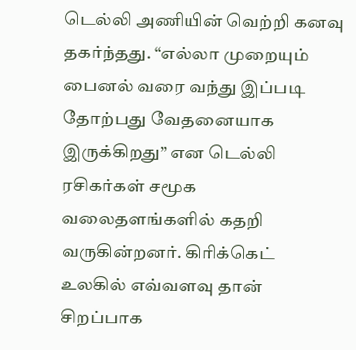டெல்லி அணியின் வெற்றி கனவு தகர்ந்தது. “எல்லா முறையும் பைனல் வரை வந்து இப்படி தோற்பது வேதனையாக இருக்கிறது” என டெல்லி ரசிகர்கள் சமூக வலைதளங்களில் கதறி வருகின்றனர். கிரிக்கெட் உலகில் எவ்வளவு தான் சிறப்பாக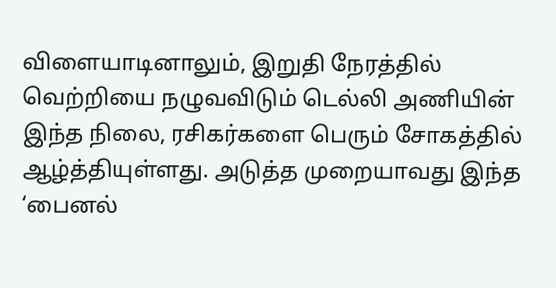விளையாடினாலும், இறுதி நேரத்தில் வெற்றியை நழுவவிடும் டெல்லி அணியின் இந்த நிலை, ரசிகர்களை பெரும் சோகத்தில் ஆழ்த்தியுள்ளது. அடுத்த முறையாவது இந்த ‘பைனல்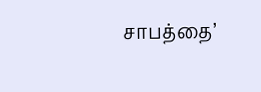சாபத்தை’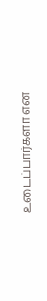உடைப்பார்களா என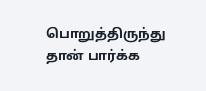பொறுத்திருந்து தான் பார்க்க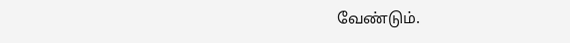வேண்டும்.